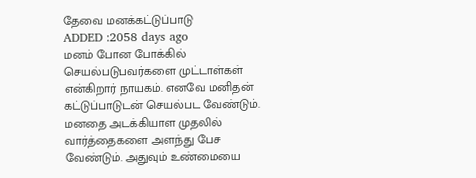தேவை மனக்கட்டுப்பாடு
ADDED :2058 days ago
மனம் போன போக்கில் செயல்படுபவர்களை முட்டாள்கள் என்கிறார் நாயகம். எனவே மனிதன் கட்டுப்பாடுடன் செயல்பட வேண்டும். மனதை அடக்கியாள முதலில் வார்த்தைகளை அளந்து பேச வேண்டும். அதுவும் உண்மையை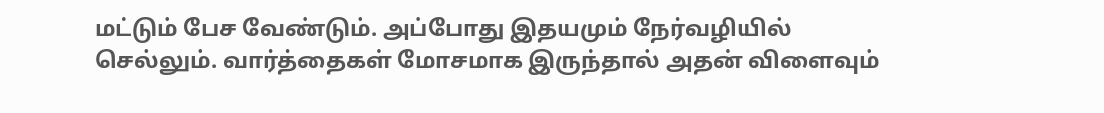மட்டும் பேச வேண்டும். அப்போது இதயமும் நேர்வழியில் செல்லும். வார்த்தைகள் மோசமாக இருந்தால் அதன் விளைவும்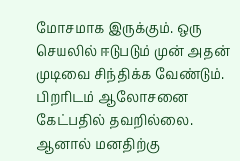மோசமாக இருக்கும். ஒரு செயலில் ஈடுபடும் முன் அதன் முடிவை சிந்திக்க வேண்டும். பிறரிடம் ஆலோசனை கேட்பதில் தவறில்லை. ஆனால் மனதிற்கு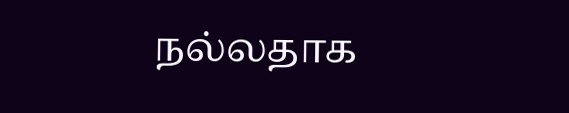நல்லதாக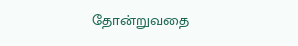தோன்றுவதை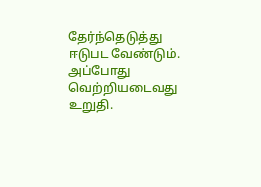தேர்ந்தெடுத்து ஈடுபட வேண்டும். அப்போது வெற்றியடைவது உறுதி.